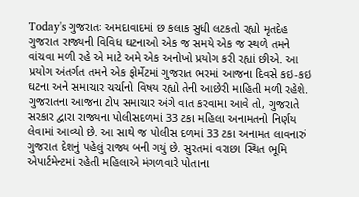Today's ગુજરાતઃ અમદાવાદમાં છ કલાક સુધી લટકતો રહ્યો મૃતદેહ
ગુજરાત રાજ્યની વિવિધ ઘટનાઓ એક જ સમયે એક જ સ્થળે તમને વાંચવા મળી રહે એ માટે અમે એક અનોખો પ્રયોગ કરી રહ્યાં છીએ. આ પ્રયોગ અંતર્ગત તમને એક ફોર્મેટમાં ગુજરાત ભરમાં આજના દિવસે કઇ-કઇ ઘટના અને સમાચાર ચર્ચાનો વિષય રહ્યો તેની આછેરી માહિતી મળી રહેશે.
ગુજરાતના આજના ટોપ સમાચાર અંગે વાત કરવામા આવે તો, ગુજરાતે સરકાર દ્વારા રાજ્યના પોલીસદળમાં 33 ટકા મહિલા અનામતનો નિર્ણય લેવામાં આવ્યો છે. આ સાથે જ પોલીસ દળમાં 33 ટકા અનામત લાવનારું ગુજરાત દેશનું પહેલું રાજ્ય બની ગયું છે. સુરતમાં વરાછા સ્થિત ભૂમિ એપાર્ટમેન્ટમાં રહેતી મહિલાએ મંગળવારે પોતાના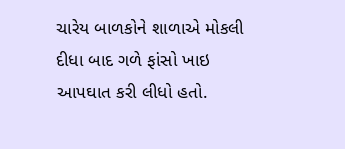ચારેય બાળકોને શાળાએ મોકલી દીધા બાદ ગળે ફાંસો ખાઇ આપઘાત કરી લીધો હતો.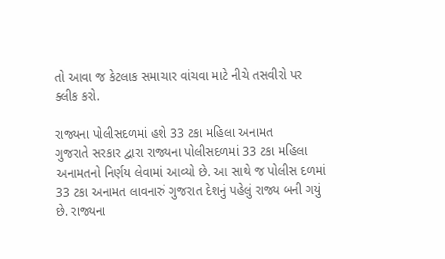તો આવા જ કેટલાક સમાચાર વાંચવા માટે નીચે તસવીરો પર ક્લીક કરો.

રાજ્યના પોલીસદળમાં હશે 33 ટકા મહિલા અનામત
ગુજરાતે સરકાર દ્વારા રાજ્યના પોલીસદળમાં 33 ટકા મહિલા અનામતનો નિર્ણય લેવામાં આવ્યો છે. આ સાથે જ પોલીસ દળમાં 33 ટકા અનામત લાવનારું ગુજરાત દેશનું પહેલું રાજ્ય બની ગયું છે. રાજ્યના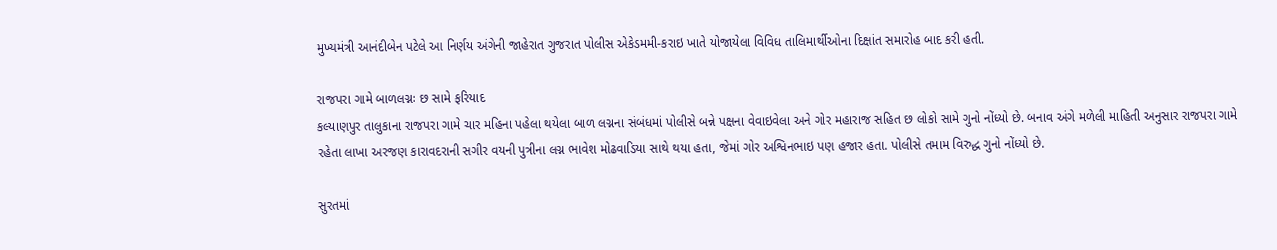મુખ્યમંત્રી આનંદીબેન પટેલે આ નિર્ણય અંગેની જાહેરાત ગુજરાત પોલીસ એકેડમમી-કરાઇ ખાતે યોજાયેલા વિવિધ તાલિમાર્થીઓના દિક્ષાંત સમારોહ બાદ કરી હતી.

રાજપરા ગામે બાળલગ્નઃ છ સામે ફરિયાદ
કલ્યાણપુર તાલુકાના રાજપરા ગામે ચાર મહિના પહેલા થયેલા બાળ લગ્નના સંબંધમાં પોલીસે બન્ને પક્ષના વેવાઇવેલા અને ગોર મહારાજ સહિત છ લોકો સામે ગુનો નોંધ્યો છે. બનાવ અંગે મળેલી માહિતી અનુસાર રાજપરા ગામે રહેતા લાખા અરજણ કારાવદરાની સગીર વયની પુત્રીના લગ્ન ભાવેશ મોઢવાડિયા સાથે થયા હતા, જેમાં ગોર અશ્વિનભાઇ પણ હજાર હતા. પોલીસે તમામ વિરુદ્ધ ગુનો નોંધ્યો છે.

સુરતમાં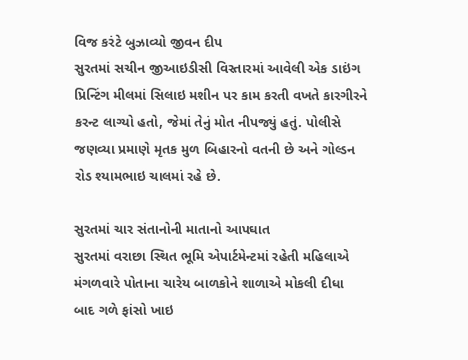વિજ કરંટે બુઝાવ્યો જીવન દીપ
સુરતમાં સચીન જીઆઇડીસી વિસ્તારમાં આવેલી એક ડાઇંગ પ્રિન્ટિંગ મીલમાં સિલાઇ મશીન પર કામ કરતી વખતે કારગીરને કરન્ટ લાગ્યો હતો, જેમાં તેનું મોત નીપજ્યું હતું. પોલીસે જણવ્યા પ્રમાણે મૃતક મુળ બિહારનો વતની છે અને ગોલ્ડન રોડ શ્યામભાઇ ચાલમાં રહે છે.

સુરતમાં ચાર સંતાનોની માતાનો આપઘાત
સુરતમાં વરાછા સ્થિત ભૂમિ એપાર્ટમેન્ટમાં રહેતી મહિલાએ મંગળવારે પોતાના ચારેય બાળકોને શાળાએ મોકલી દીધા બાદ ગળે ફાંસો ખાઇ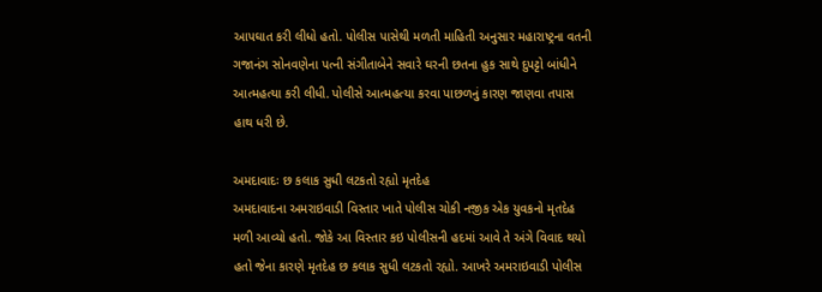આપઘાત કરી લીધો હતો. પોલીસ પાસેથી મળતી માહિતી અનુસાર મહારાષ્ટ્રના વતની ગજાનંગ સોનવણેના પત્ની સંગીતાબેને સવારે ઘરની છતના હુક સાથે દુપટ્ટો બાંધીને આત્મહત્યા કરી લીધી. પોલીસે આત્મહત્યા કરવા પાછળનું કારણ જાણવા તપાસ હાથ ધરી છે.

અમદાવાદઃ છ કલાક સુધી લટકતો રહ્યો મૃતદેહ
અમદાવાદના અમરાઇવાડી વિસ્તાર ખાતે પોલીસ ચોકી નજીક એક યુવકનો મૃતદેહ મળી આવ્યો હતો. જોકે આ વિસ્તાર કઇ પોલીસની હદમાં આવે તે અંગે વિવાદ થયો હતો જેના કારણે મૃતદેહ છ કલાક સુધી લટકતો રહ્યો. આખરે અમરાઇવાડી પોલીસ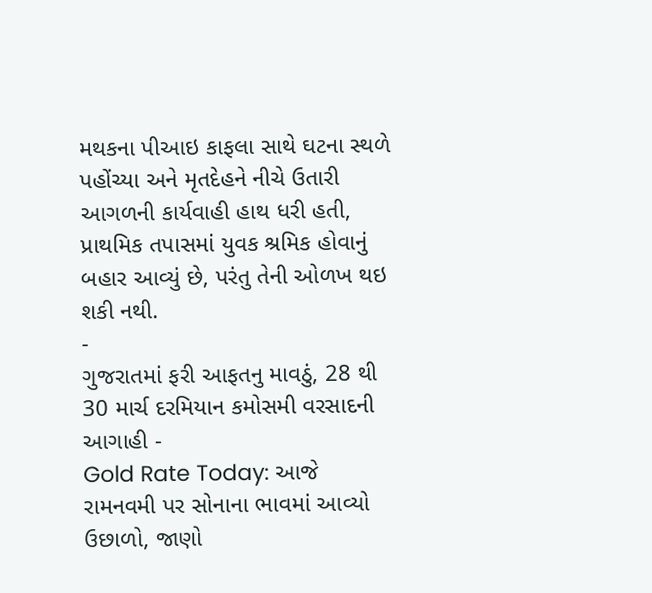મથકના પીઆઇ કાફલા સાથે ઘટના સ્થળે પહોંચ્યા અને મૃતદેહને નીચે ઉતારી આગળની કાર્યવાહી હાથ ધરી હતી, પ્રાથમિક તપાસમાં યુવક શ્રમિક હોવાનું બહાર આવ્યું છે, પરંતુ તેની ઓળખ થઇ શકી નથી.
-
ગુજરાતમાં ફરી આફતનુ માવઠું, 28 થી 30 માર્ચ દરમિયાન કમોસમી વરસાદની આગાહી -
Gold Rate Today: આજે રામનવમી પર સોનાના ભાવમાં આવ્યો ઉછાળો, જાણો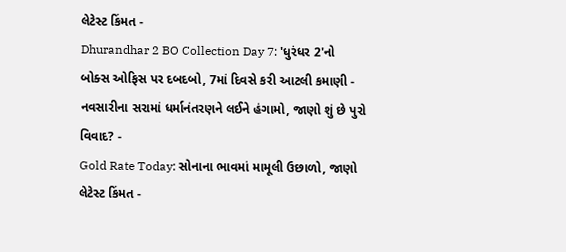લેટેસ્ટ કિંમત -
Dhurandhar 2 BO Collection Day 7: 'ધુરંધર 2'નો બોક્સ ઓફિસ પર દબદબો, 7માં દિવસે કરી આટલી કમાણી -
નવસારીના સરામાં ધર્માનંતરણને લઈને હંગામો, જાણો શું છે પુરો વિવાદ? -
Gold Rate Today: સોનાના ભાવમાં મામૂલી ઉછાળો, જાણો લેટેસ્ટ કિંમત -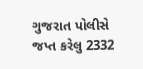ગુજરાત પોલીસે જપ્ત કરેલુ 2332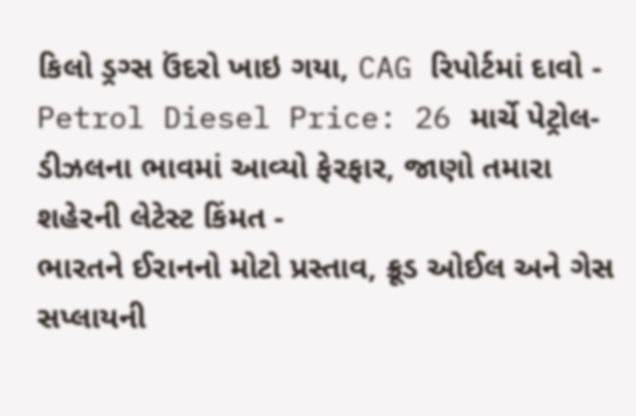કિલો ડ્રગ્સ ઉંદરો ખાઇ ગયા, CAG રિપોર્ટમાં દાવો -
Petrol Diesel Price: 26 માર્ચે પેટ્રોલ-ડીઝલના ભાવમાં આવ્યો ફેરફાર, જાણો તમારા શહેરની લેટેસ્ટ કિંમત -
ભારતને ઈરાનનો મોટો પ્રસ્તાવ, ક્રૂડ ઓઈલ અને ગેસ સપ્લાયની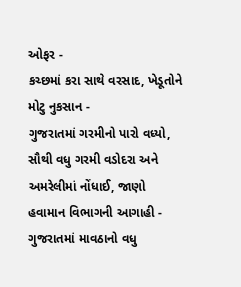ઓફર -
કચ્છમાં કરા સાથે વરસાદ, ખેડૂતોને મોટુ નુકસાન -
ગુજરાતમાં ગરમીનો પારો વધ્યો, સૌથી વધુ ગરમી વડોદરા અને અમરેલીમાં નોંધાઈ, જાણો હવામાન વિભાગની આગાહી -
ગુજરાતમાં માવઠાનો વધુ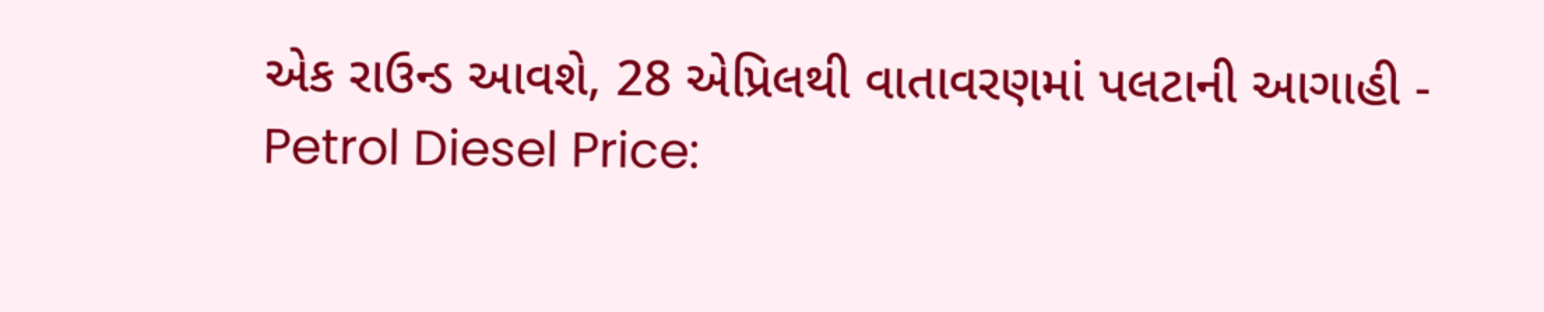એક રાઉન્ડ આવશે, 28 એપ્રિલથી વાતાવરણમાં પલટાની આગાહી -
Petrol Diesel Price: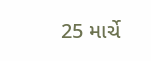25 માર્ચે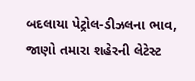બદલાયા પેટ્રોલ-ડીઝલના ભાવ, જાણો તમારા શહેરની લેટેસ્ટ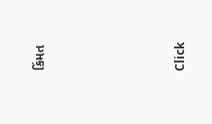કિંમત







Click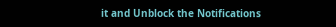it and Unblock the Notifications